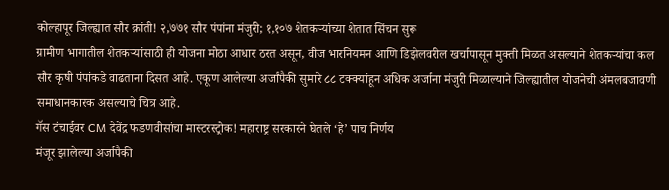कोल्हापूर जिल्ह्यात सौर क्रांती! २,७७१ सौर पंपांना मंजुरी; १,१०७ शेतकऱ्यांच्या शेतात सिंचन सुरू
ग्रामीण भागातील शेतकऱ्यांसाठी ही योजना मोठा आधार ठरत असून, वीज भारनियमन आणि डिझेलवरील खर्चापासून मुक्ती मिळत असल्याने शेतकऱ्यांचा कल सौर कृषी पंपांकडे वाढताना दिसत आहे. एकूण आलेल्या अर्जांपैकी सुमारे ८८ टक्क्यांहून अधिक अर्जाना मंजुरी मिळाल्याने जिल्ह्यातील योजनेची अंमलबजावणी समाधानकारक असल्याचे चित्र आहे.
गॅस टंचाईवर CM देवेंद्र फडणवीसांचा मास्टरस्ट्रोक! महाराष्ट्र सरकारने घेतले ‘हे’ पाच निर्णय
मंजूर झालेल्या अर्जापैकी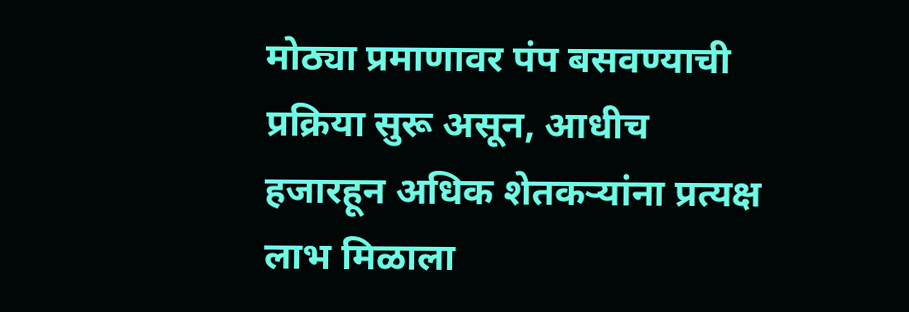मोठ्या प्रमाणावर पंप बसवण्याची प्रक्रिया सुरू असून, आधीच हजारहून अधिक शेतकऱ्यांना प्रत्यक्ष लाभ मिळाला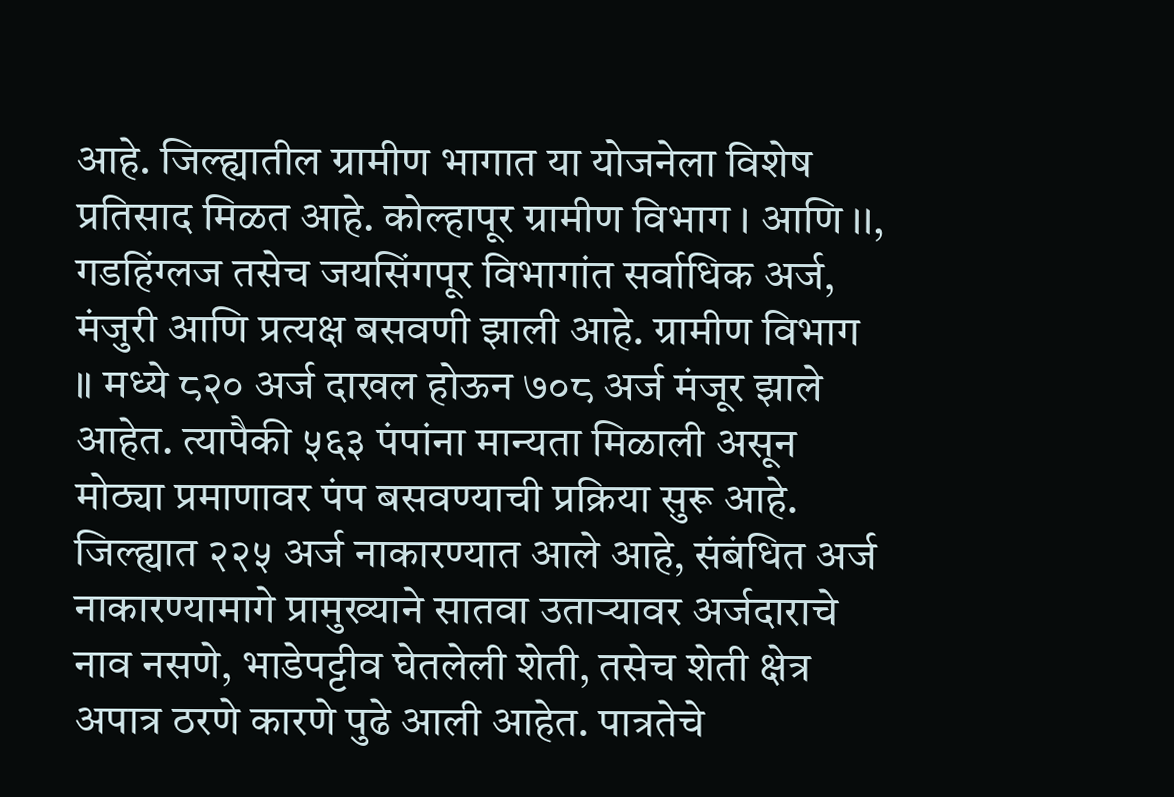आहे. जिल्ह्यातील ग्रामीण भागात या योजनेला विशेष प्रतिसाद मिळत आहे. कोल्हापूर ग्रामीण विभाग । आणि ।।, गडहिंग्लज तसेच जयसिंगपूर विभागांत सर्वाधिक अर्ज, मंजुरी आणि प्रत्यक्ष बसवणी झाली आहे. ग्रामीण विभाग ॥ मध्ये ८२० अर्ज दाखल होऊन ७०८ अर्ज मंजूर झाले आहेत. त्यापैकी ५६३ पंपांना मान्यता मिळाली असून मोठ्या प्रमाणावर पंप बसवण्याची प्रक्रिया सुरू आहे.
जिल्ह्यात २२५ अर्ज नाकारण्यात आले आहे, संबंधित अर्ज नाकारण्यामागे प्रामुख्याने सातवा उताऱ्यावर अर्जदाराचे नाव नसणे, भाडेपट्टीव घेतलेली शेती, तसेच शेती क्षेत्र अपात्र ठरणे कारणे पुढे आली आहेत. पात्रतेचे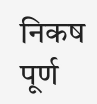निकष पूर्ण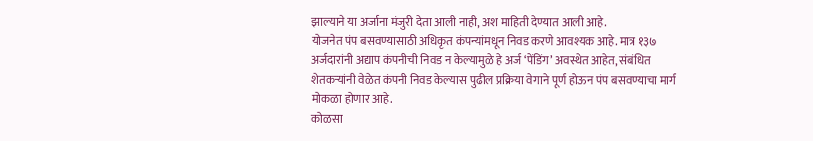झाल्याने या अर्जाना मंजुरी देता आली नाही, अश माहिती देण्यात आली आहे.
योजनेत पंप बसवण्यासाठी अधिकृत कंपन्यांमधून निवड करणे आवश्यक आहे. मात्र १३७ अर्जदारांनी अद्याप कंपनीची निवड न केल्यामुळे हे अर्ज ‘पेंडिंग’ अवस्थेत आहेत, संबंधित शेतकऱ्यांनी वेळेत कंपनी निवड केल्यास पुढील प्रक्रिया वेगाने पूर्ण होऊन पंप बसवण्याचा मार्ग मोकळा होणार आहे.
कोळसा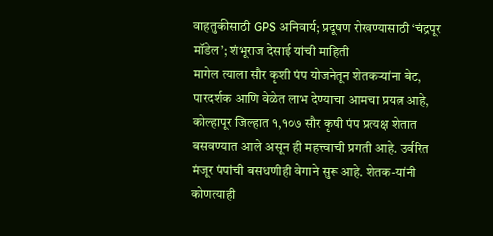वाहतुकीसाठी GPS अनिवार्य; प्रदूषण रोखण्यासाठी ‘चंद्रपूर मॉडेल’; शंभूराज देसाई यांची माहिती
मागेल त्याला सौर कृशी पंप योजनेतून शेतकऱ्यांना बेट, पारदर्शक आणि वेळेत लाभ देण्याचा आमचा प्रयत्न आहे, कोल्हापूर जिल्हात १,१०७ सौर कृषी पंप प्रत्यक्ष शेतात बसवण्यात आले असून ही महत्त्वाची प्रगती आहे. उर्वरित मंजूर पंपांची बसधणीही वेगाने सुरू आहे. शेतक-यांनी कोणत्याही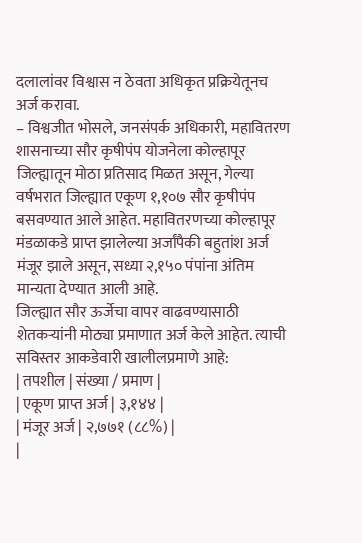दलालांवर विश्वास न ठेवता अधिकृत प्रक्रियेतूनच अर्ज करावा.
– विश्वजीत भोसले, जनसंपर्क अधिकारी, महावितरण
शासनाच्या सौर कृषीपंप योजनेला कोल्हापूर जिल्ह्यातून मोठा प्रतिसाद मिळत असून, गेल्या वर्षभरात जिल्ह्यात एकूण १,१०७ सौर कृषीपंप बसवण्यात आले आहेत. महावितरणच्या कोल्हापूर मंडळाकडे प्राप्त झालेल्या अर्जांपैकी बहुतांश अर्ज मंजूर झाले असून, सध्या २,१५० पंपांना अंतिम मान्यता देण्यात आली आहे.
जिल्ह्यात सौर ऊर्जेचा वापर वाढवण्यासाठी शेतकऱ्यांनी मोठ्या प्रमाणात अर्ज केले आहेत. त्याची सविस्तर आकडेवारी खालीलप्रमाणे आहे:
| तपशील | संख्या / प्रमाण |
| एकूण प्राप्त अर्ज | ३,१४४ |
| मंजूर अर्ज | २,७७१ (८८%) |
|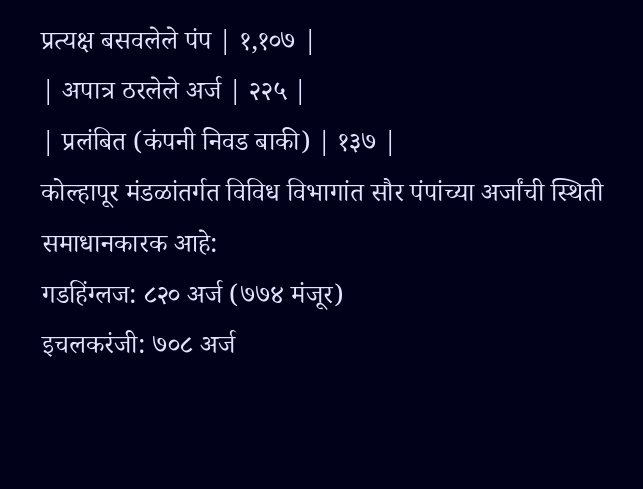प्रत्यक्ष बसवलेले पंप | १,१०७ |
| अपात्र ठरलेले अर्ज | २२५ |
| प्रलंबित (कंपनी निवड बाकी) | १३७ |
कोल्हापूर मंडळांतर्गत विविध विभागांत सौर पंपांच्या अर्जांची स्थिती समाधानकारक आहे:
गडहिंग्लज: ८२० अर्ज (७७४ मंजूर)
इचलकरंजी: ७०८ अर्ज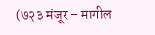(७२३ मंजूर – मागील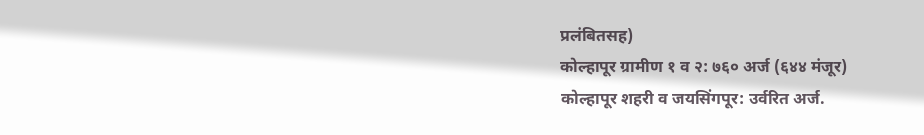प्रलंबितसह)
कोल्हापूर ग्रामीण १ व २: ७६० अर्ज (६४४ मंजूर)
कोल्हापूर शहरी व जयसिंगपूर: उर्वरित अर्ज.